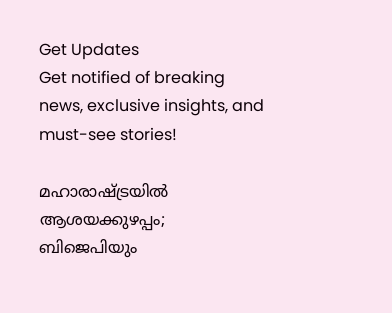Get Updates
Get notified of breaking news, exclusive insights, and must-see stories!

മഹാരാഷ്ട്രയില്‍ ആശയക്കുഴപ്പം; ബിജെപിയും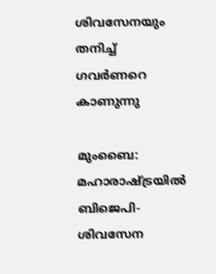ശിവസേനയും തനിച്ച് ഗവര്‍ണറെ കാണുന്നു

മുംബൈ: മഹാരാഷ്ട്രയില്‍ ബിജെപി-ശിവസേന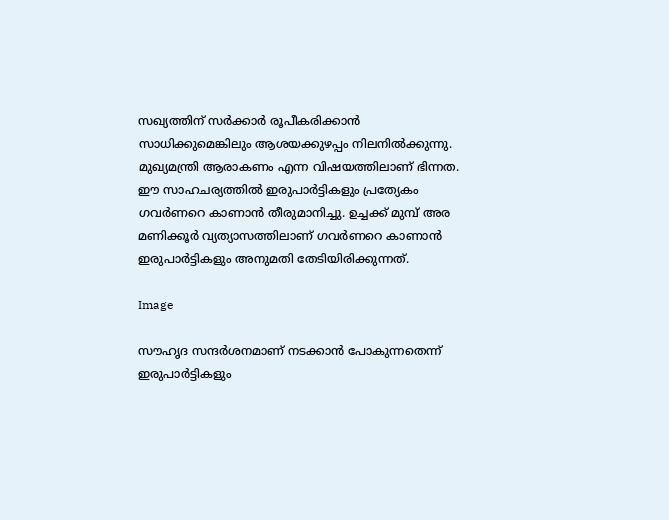സഖ്യത്തിന് സര്‍ക്കാര്‍ രൂപീകരിക്കാന്‍ സാധിക്കുമെങ്കിലും ആശയക്കുഴപ്പം നിലനില്‍ക്കുന്നു. മുഖ്യമന്ത്രി ആരാകണം എന്ന വിഷയത്തിലാണ് ഭിന്നത. ഈ സാഹചര്യത്തില്‍ ഇരുപാര്‍ട്ടികളും പ്രത്യേകം ഗവര്‍ണറെ കാണാന്‍ തീരുമാനിച്ചു. ഉച്ചക്ക് മുമ്പ് അര മണിക്കൂര്‍ വ്യത്യാസത്തിലാണ് ഗവര്‍ണറെ കാണാന്‍ ഇരുപാര്‍ട്ടികളും അനുമതി തേടിയിരിക്കുന്നത്.

Image

സൗഹൃദ സന്ദര്‍ശനമാണ് നടക്കാന്‍ പോകുന്നതെന്ന് ഇരുപാര്‍ട്ടികളും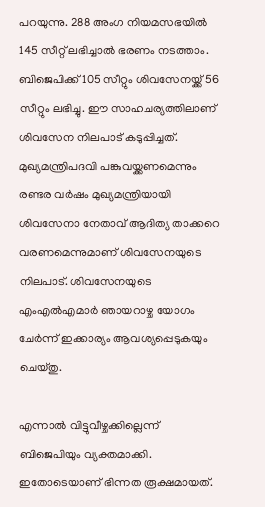പറയുന്നു. 288 അംഗ നിയമസഭയില്‍ 145 സീറ്റ് ലഭിച്ചാല്‍ ഭരണം നടത്താം. ബിജെപിക്ക് 105 സീറ്റും ശിവസേനയ്ക്ക് 56 സീറ്റും ലഭിച്ചു. ഈ സാഹചര്യത്തിലാണ് ശിവസേന നിലപാട് കടുപ്പിച്ചത്. മുഖ്യമന്ത്രിപദവി പങ്കുവയ്ക്കണമെന്നും രണ്ടര വര്‍ഷം മുഖ്യമന്ത്രിയായി ശിവസേനാ നേതാവ് ആദിത്യ താക്കറെ വരണമെന്നുമാണ് ശിവസേനയുടെ നിലപാട്. ശിവസേനയുടെ എംഎല്‍എമാര്‍ ഞായറാഴ്ച യോഗം ചേര്‍ന്ന് ഇക്കാര്യം ആവശ്യപ്പെടുകയും ചെയ്തു.

എന്നാല്‍ വിട്ടുവീഴ്ചക്കില്ലെന്ന് ബിജെപിയും വ്യക്തമാക്കി. ഇതോടെയാണ് ഭിന്നത രൂക്ഷമായത്.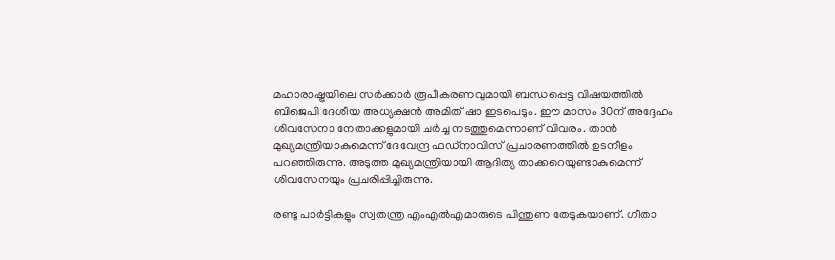മഹാരാഷ്ട്രയിലെ സര്‍ക്കാര്‍ രൂപീകരണവുമായി ബന്ധപ്പെട്ട വിഷയത്തില്‍ ബിജെപി ദേശീയ അധ്യക്ഷന്‍ അമിത് ഷാ ഇടപെടും. ഈ മാസം 30ന് അദ്ദേഹം ശിവസേനാ നേതാക്കളുമായി ചര്‍ച്ച നടത്തുമെന്നാണ് വിവരം. താന്‍ മുഖ്യമന്ത്രിയാകുമെന്ന് ദേവേന്ദ്ര ഫഡ്‌നാവിസ് പ്രചാരണത്തില്‍ ഉടനീളം പറഞ്ഞിരുന്നു. അടുത്ത മുഖ്യമന്ത്രിയായി ആദിത്യ താക്കറെയുണ്ടാകുമെന്ന് ശിവസേനയും പ്രചരിപ്പിച്ചിരുന്നു.

രണ്ടു പാര്‍ട്ടികളും സ്വതന്ത്ര എംഎല്‍എമാരുടെ പിന്തുണ തേടുകയാണ്. ഗീതാ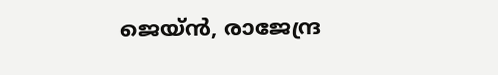ജെയ്ന്‍, രാജേന്ദ്ര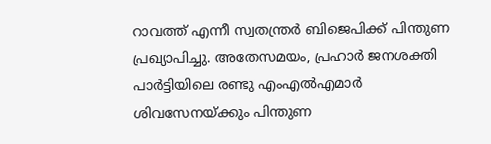റാവത്ത് എന്നീ സ്വതന്ത്രര്‍ ബിജെപിക്ക് പിന്തുണ പ്രഖ്യാപിച്ചു. അതേസമയം, പ്രഹാര്‍ ജനശക്തി പാര്‍ട്ടിയിലെ രണ്ടു എംഎല്‍എമാര്‍ ശിവസേനയ്ക്കും പിന്തുണ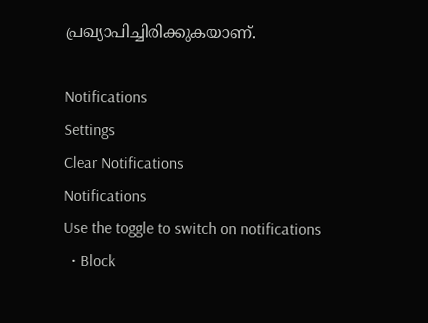പ്രഖ്യാപിച്ചിരിക്കുകയാണ്.

Notifications
Settings
Clear Notifications
Notifications
Use the toggle to switch on notifications
  • Block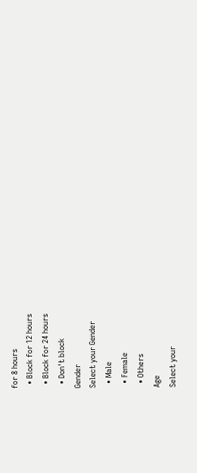for 8 hours
  • Block for 12 hours
  • Block for 24 hours
  • Don't block
Gender
Select your Gender
  • Male
  • Female
  • Others
Age
Select your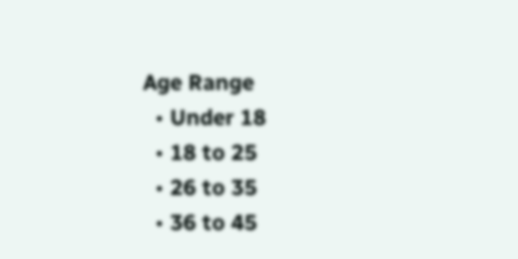Age Range
  • Under 18
  • 18 to 25
  • 26 to 35
  • 36 to 45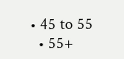• 45 to 55
  • 55+